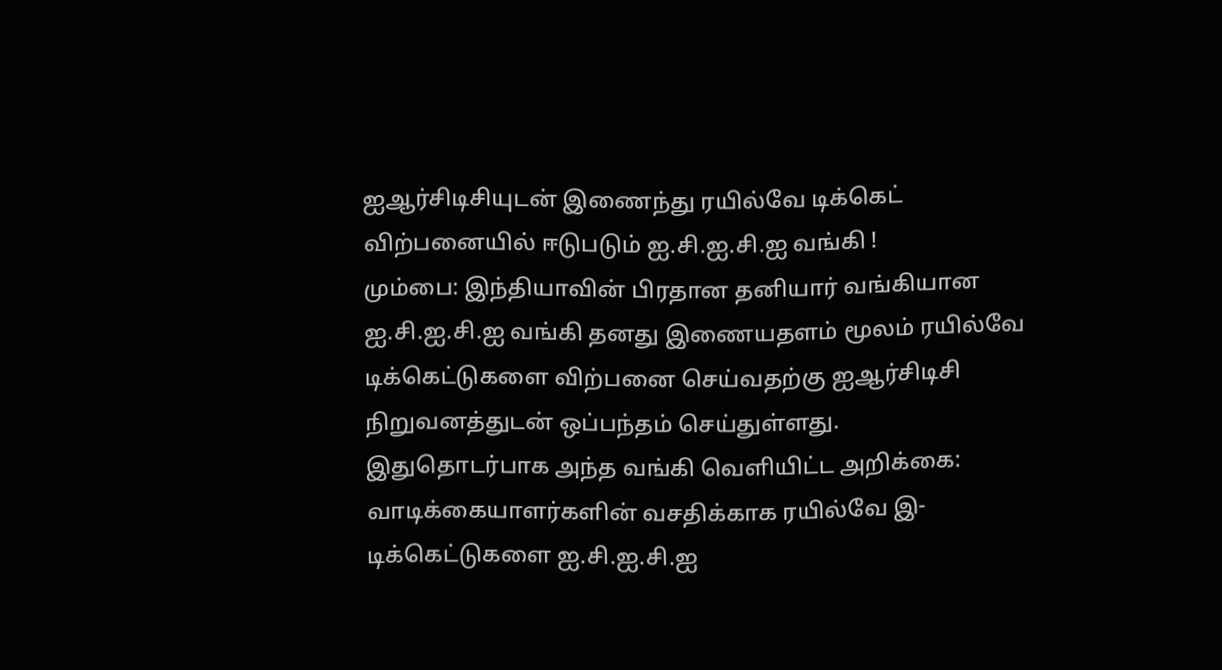ஐஆர்சிடிசியுடன் இணைந்து ரயில்வே டிக்கெட் விற்பனையில் ஈடுபடும் ஐ.சி.ஐ.சி.ஐ வங்கி !
மும்பை: இந்தியாவின் பிரதான தனியார் வங்கியான ஐ.சி.ஐ.சி.ஐ வங்கி தனது இணையதளம் மூலம் ரயில்வே டிக்கெட்டுகளை விற்பனை செய்வதற்கு ஐஆர்சிடிசி நிறுவனத்துடன் ஒப்பந்தம் செய்துள்ளது.
இதுதொடர்பாக அந்த வங்கி வெளியிட்ட அறிக்கை:
வாடிக்கையாளர்களின் வசதிக்காக ரயில்வே இ-டிக்கெட்டுகளை ஐ.சி.ஐ.சி.ஐ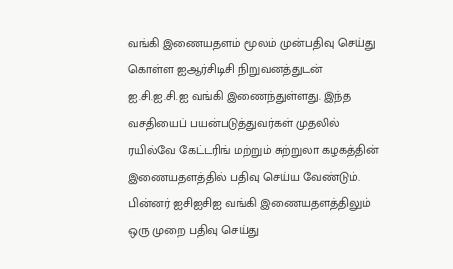வங்கி இணையதளம் மூலம் முன்பதிவு செய்து கொள்ள ஐஆர்சிடிசி நிறுவனத்துடன் ஐ.சி.ஐ.சி.ஐ வங்கி இணைந்துள்ளது. இந்த வசதியைப் பயன்படுத்துவர்கள் முதலில் ரயில்வே கேட்டரிங் மற்றும் சுற்றுலா கழகத்தின் இணையதளத்தில் பதிவு செய்ய வேண்டும். பின்னர் ஐசிஐசிஐ வங்கி இணையதளத்திலும் ஒரு முறை பதிவு செய்து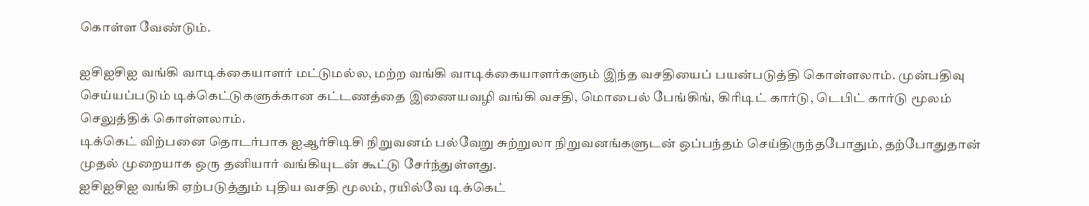கொள்ள வேண்டும்.

ஐசிஐசிஐ வங்கி வாடிக்கையாளர் மட்டுமல்ல, மற்ற வங்கி வாடிக்கையாளர்களும் இந்த வசதியைப் பயன்படுத்தி கொள்ளலாம். முன்பதிவு செய்யப்படும் டிக்கெட்டுகளுக்கான கட்டணத்தை இணையவழி வங்கி வசதி, மொபைல் பேங்கிங், கிரிடிட் கார்டு, டெபிட் கார்டு மூலம் செலுத்திக் கொள்ளலாம்.
டிக்கெட் விற்பனை தொடர்பாக ஐஆர்சிடிசி நிறுவனம் பல்வேறு சுற்றுலா நிறுவனங்களுடன் ஒப்பந்தம் செய்திருந்தபோதும், தற்போதுதான் முதல் முறையாக ஒரு தனியார் வங்கியுடன் கூட்டு சேர்ந்துள்ளது.
ஐசிஐசிஐ வங்கி ஏற்படுத்தும் புதிய வசதி மூலம், ரயில்வே டிக்கெட்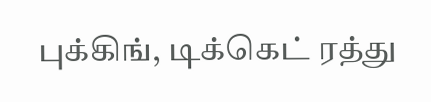புக்கிங், டிக்கெட் ரத்து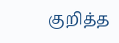குறித்த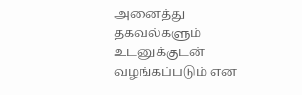அனைத்து தகவல்களும் உடனுக்குடன் வழங்கப்படும் என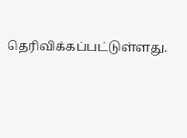தெரிவிக்கப்பட்டுள்ளது.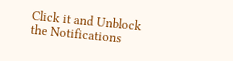Click it and Unblock the Notifications